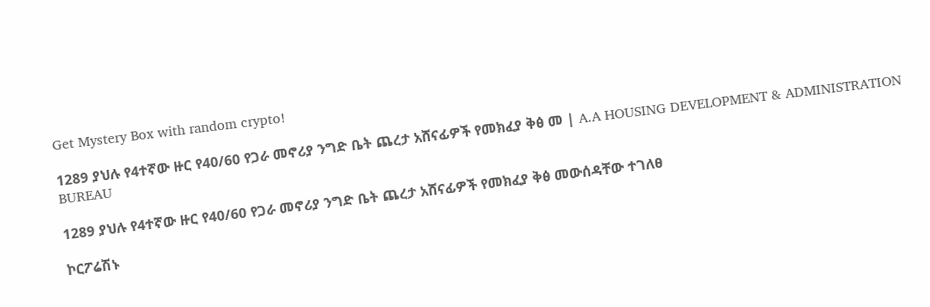Get Mystery Box with random crypto!

1289 ያህሉ የ4ተኛው ዙር የ40/60 የጋራ መኖሪያ ንግድ ቤት ጨረታ አሸናፊዎች የመክፈያ ቅፅ መ | A.A HOUSING DEVELOPMENT & ADMINISTRATION BUREAU

1289 ያህሉ የ4ተኛው ዙር የ40/60 የጋራ መኖሪያ ንግድ ቤት ጨረታ አሸናፊዎች የመክፈያ ቅፅ መውሰዳቸው ተገለፀ

ኮርፖሬሽኑ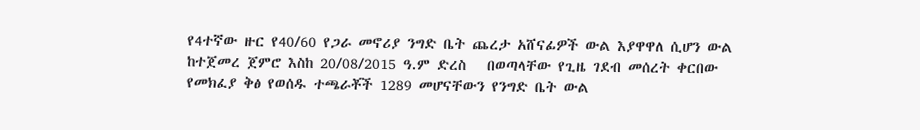የ4ተኛው ዙር የ40/60 የጋራ መኖሪያ ንግድ ቤት ጨረታ አሸናፊዎች ውል እያዋዋለ ሲሆን ውል ከተጀመረ ጀምሮ እስከ 20/08/2015 ዓ.ም ድረስ   በወጣላቸው የጊዜ ገደብ መሰረት ቀርበው የመክፈያ ቅፅ የወሰዱ ተጫራቾች 1289 መሆናቸውን የንግድ ቤት ውል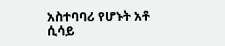አስተባባሪ የሆኑት አቶ ሲሳይ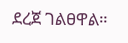ደረጀ ገልፀዋል።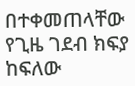በተቀመጠላቸው የጊዜ ገደብ ክፍያ ከፍለው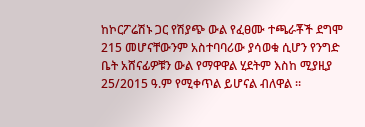ከኮርፖሬሽኑ ጋር የሽያጭ ውል የፈፀሙ ተጫራቾች ደግሞ 215 መሆናቸውንም አስተባባሪው ያሳወቁ ሲሆን የንግድ ቤት አሸናፊዎቹን ውል የማዋዋል ሂደትም እስከ ሚያዚያ 25/2015 ዓ.ም የሚቀጥል ይሆናል ብለዋል ።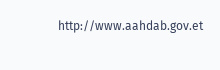http://www.aahdab.gov.et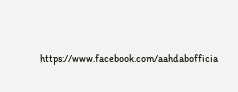https://www.facebook.com/aahdabofficia